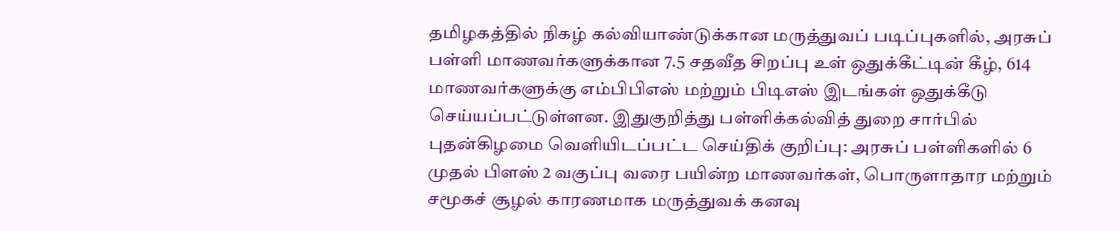தமிழகத்தில் நிகழ் கல்வியாண்டுக்கான மருத்துவப் படிப்புகளில், அரசுப் பள்ளி மாணவர்களுக்கான 7.5 சதவீத சிறப்பு உள் ஒதுக்கீட்டின் கீழ், 614 மாணவர்களுக்கு எம்பிபிஎஸ் மற்றும் பிடிஎஸ் இடங்கள் ஒதுக்கீடு செய்யப்பட்டுள்ளன. இதுகுறித்து பள்ளிக்கல்வித் துறை சார்பில் புதன்கிழமை வெளியிடப்பட்ட செய்திக் குறிப்பு: அரசுப் பள்ளிகளில் 6 முதல் பிளஸ் 2 வகுப்பு வரை பயின்ற மாணவர்கள், பொருளாதார மற்றும் சமூகச் சூழல் காரணமாக மருத்துவக் கனவு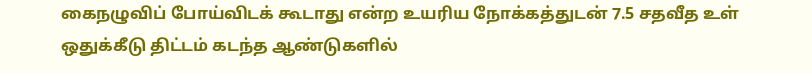கைநழுவிப் போய்விடக் கூடாது என்ற உயரிய நோக்கத்துடன் 7.5 சதவீத உள் ஒதுக்கீடு திட்டம் கடந்த ஆண்டுகளில்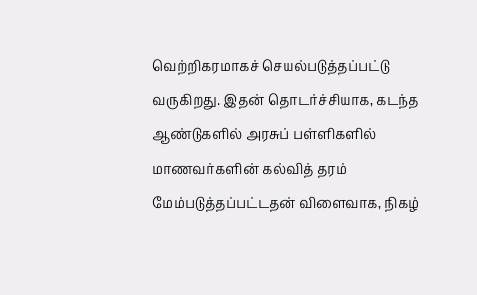வெற்றிகரமாகச் செயல்படுத்தப்பட்டு வருகிறது. இதன் தொடர்ச்சியாக, கடந்த ஆண்டுகளில் அரசுப் பள்ளிகளில் மாணவர்களின் கல்வித் தரம் மேம்படுத்தப்பட்டதன் விளைவாக, நிகழ்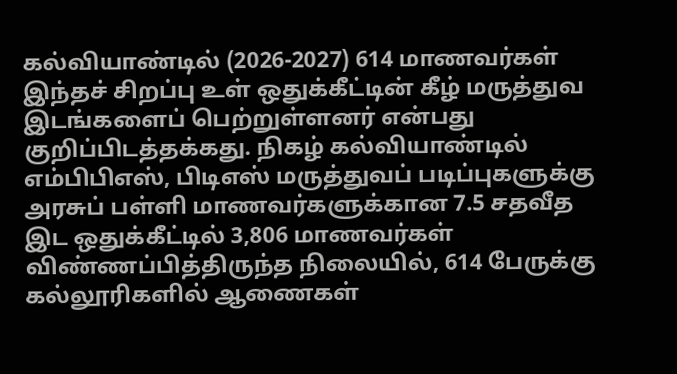கல்வியாண்டில் (2026-2027) 614 மாணவர்கள் இந்தச் சிறப்பு உள் ஒதுக்கீட்டின் கீழ் மருத்துவ இடங்களைப் பெற்றுள்ளனர் என்பது குறிப்பிடத்தக்கது. நிகழ் கல்வியாண்டில் எம்பிபிஎஸ், பிடிஎஸ் மருத்துவப் படிப்புகளுக்கு அரசுப் பள்ளி மாணவர்களுக்கான 7.5 சதவீத இட ஒதுக்கீட்டில் 3,806 மாணவர்கள் விண்ணப்பித்திருந்த நிலையில், 614 பேருக்கு கல்லூரிகளில் ஆணைகள்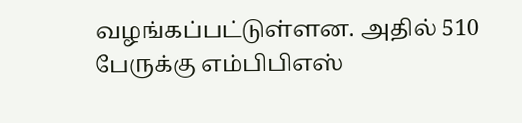வழங்கப்பட்டுள்ளன. அதில் 510 பேருக்கு எம்பிபிஎஸ்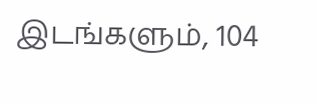இடங்களும், 104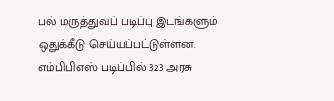பல் மருத்துவப் படிப்பு இடங்களும் ஒதுக்கீடு செய்யப்பட்டுள்ளன. எம்பிபிஎஸ் படிப்பில் 323 அரசு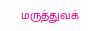மருத்துவக்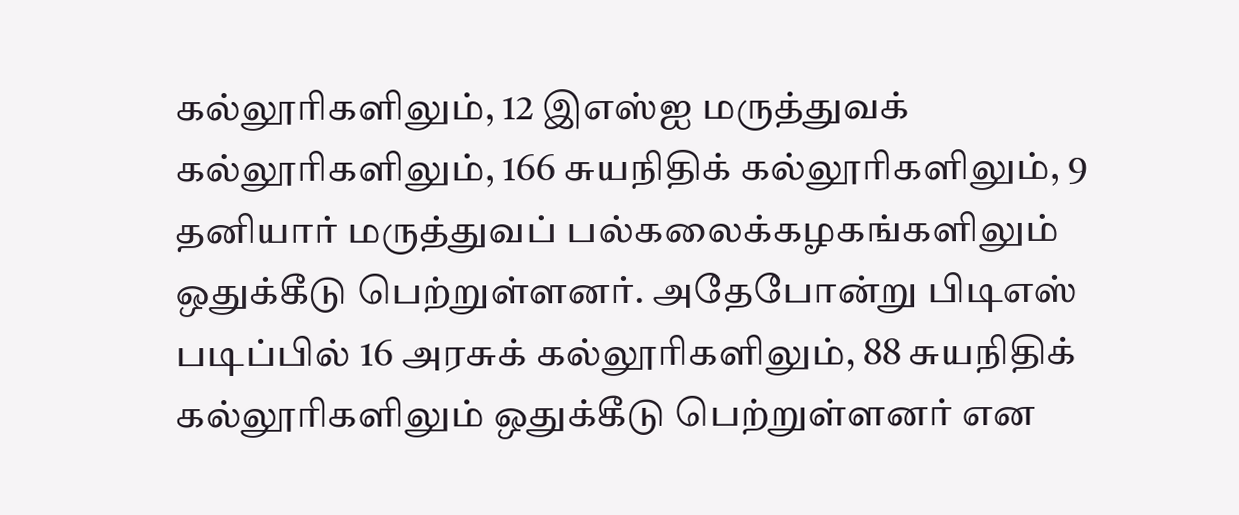கல்லூரிகளிலும், 12 இஎஸ்ஐ மருத்துவக் கல்லூரிகளிலும், 166 சுயநிதிக் கல்லூரிகளிலும், 9 தனியார் மருத்துவப் பல்கலைக்கழகங்களிலும் ஒதுக்கீடு பெற்றுள்ளனர். அதேபோன்று பிடிஎஸ் படிப்பில் 16 அரசுக் கல்லூரிகளிலும், 88 சுயநிதிக் கல்லூரிகளிலும் ஒதுக்கீடு பெற்றுள்ளனர் என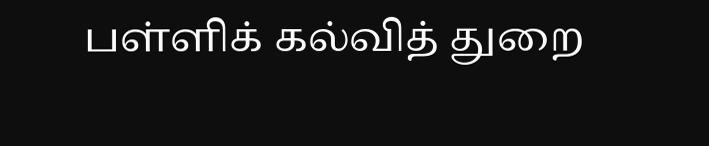பள்ளிக் கல்வித் துறை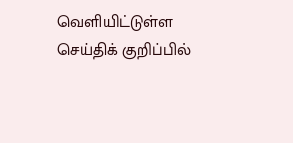வெளியிட்டுள்ள செய்திக் குறிப்பில்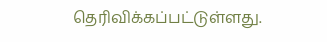தெரிவிக்கப்பட்டுள்ளது.